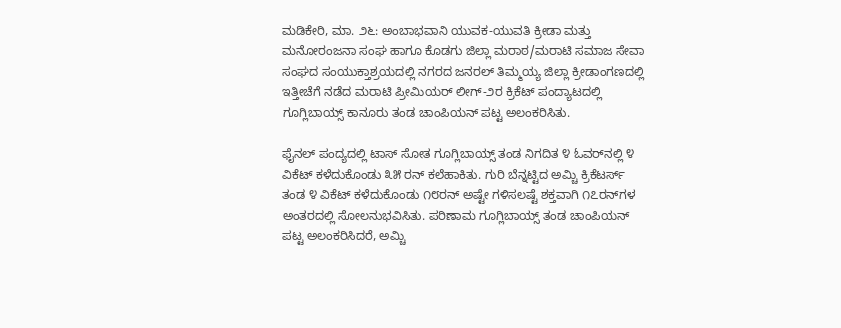ಮಡಿಕೇರಿ, ಮಾ. ೨೬: ಅಂಬಾಭವಾನಿ ಯುವಕ-ಯುವತಿ ಕ್ರೀಡಾ ಮತ್ತು ಮನೋರಂಜನಾ ಸಂಘ ಹಾಗೂ ಕೊಡಗು ಜಿಲ್ಲಾ ಮರಾಠ/ಮರಾಟಿ ಸಮಾಜ ಸೇವಾ ಸಂಘದ ಸಂಯುಕ್ತಾಶ್ರಯದಲ್ಲಿ ನಗರದ ಜನರಲ್ ತಿಮ್ಮಯ್ಯ ಜಿಲ್ಲಾ ಕ್ರೀಡಾಂಗಣದಲ್ಲಿ ಇತ್ತೀಚೆಗೆ ನಡೆದ ಮರಾಟಿ ಪ್ರೀಮಿಯರ್ ಲೀಗ್-೨ರ ಕ್ರಿಕೆಟ್ ಪಂದ್ಯಾಟದಲ್ಲಿ ಗೂಗ್ಲಿಬಾಯ್ಸ್ ಕಾನೂರು ತಂಡ ಚಾಂಪಿಯನ್ ಪಟ್ಟ ಅಲಂಕರಿಸಿತು.

ಫೈನಲ್ ಪಂದ್ಯದಲ್ಲಿ ಟಾಸ್ ಸೋತ ಗೂಗ್ಲಿಬಾಯ್ಸ್ ತಂಡ ನಿಗದಿತ ೪ ಓವರ್‌ನಲ್ಲಿ ೪ ವಿಕೆಟ್ ಕಳೆದುಕೊಂಡು ೩೫ ರನ್ ಕಲೆಹಾಕಿತು. ಗುರಿ ಬೆನ್ನಟ್ಟಿದ ಅಮ್ಚಿ ಕ್ರಿಕೆಟರ್ಸ್ ತಂಡ ೪ ವಿಕೆಟ್ ಕಳೆದುಕೊಂಡು ೧೮ರನ್ ಅಷ್ಟೇ ಗಳಿಸಲಷ್ಟೆ ಶಕ್ತವಾಗಿ ೧೭ರನ್‌ಗಳ ಅಂತರದಲ್ಲಿ ಸೋಲನುಭವಿಸಿತು. ಪರಿಣಾಮ ಗೂಗ್ಲಿಬಾಯ್ಸ್ ತಂಡ ಚಾಂಪಿಯನ್ ಪಟ್ಟ ಅಲಂಕರಿಸಿದರೆ, ಅಮ್ಚಿ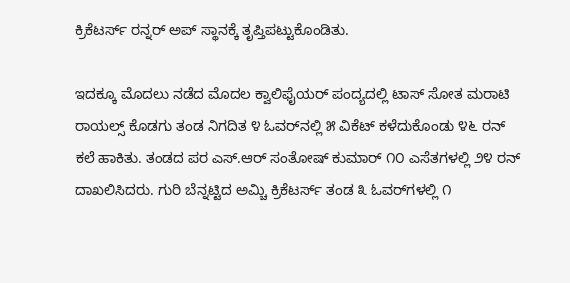ಕ್ರಿಕೆಟರ್ಸ್ ರನ್ನರ್ ಅಪ್ ಸ್ಥಾನಕ್ಕೆ ತೃಪ್ತಿಪಟ್ಟುಕೊಂಡಿತು.

ಇದಕ್ಕೂ ಮೊದಲು ನಡೆದ ಮೊದಲ ಕ್ವಾಲಿಫೈಯರ್ ಪಂದ್ಯದಲ್ಲಿ ಟಾಸ್ ಸೋತ ಮರಾಟಿ ರಾಯಲ್ಸ್ ಕೊಡಗು ತಂಡ ನಿಗದಿತ ೪ ಓವರ್‌ನಲ್ಲಿ ೫ ವಿಕೆಟ್ ಕಳೆದುಕೊಂಡು ೪೬ ರನ್ ಕಲೆ ಹಾಕಿತು. ತಂಡದ ಪರ ಎಸ್.ಆರ್ ಸಂತೋಷ್ ಕುಮಾರ್ ೧೦ ಎಸೆತಗಳಲ್ಲಿ ೨೪ ರನ್ ದಾಖಲಿಸಿದರು. ಗುರಿ ಬೆನ್ನಟ್ಟಿದ ಅಮ್ಚಿ ಕ್ರಿಕೆಟರ್ಸ್ ತಂಡ ೩ ಓವರ್‌ಗಳಲ್ಲಿ ೧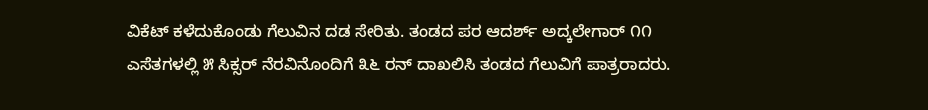ವಿಕೆಟ್ ಕಳೆದುಕೊಂಡು ಗೆಲುವಿನ ದಡ ಸೇರಿತು. ತಂಡದ ಪರ ಆದರ್ಶ್ ಅದ್ಕಲೇಗಾರ್ ೧೧ ಎಸೆತಗಳಲ್ಲಿ ೫ ಸಿಕ್ಸರ್ ನೆರವಿನೊಂದಿಗೆ ೩೬ ರನ್ ದಾಖಲಿಸಿ ತಂಡದ ಗೆಲುವಿಗೆ ಪಾತ್ರರಾದರು.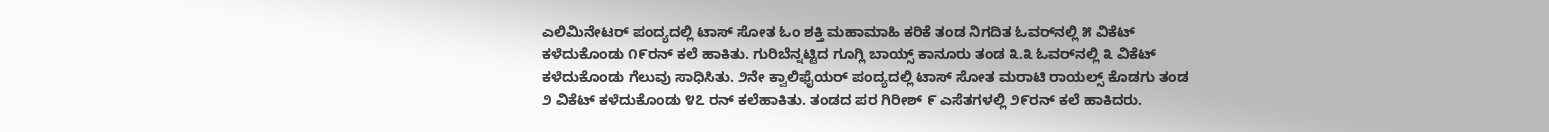ಎಲಿಮಿನೇಟರ್ ಪಂದ್ಯದಲ್ಲಿ ಟಾಸ್ ಸೋತ ಓಂ ಶಕ್ತಿ ಮಹಾಮಾಹಿ ಕರಿಕೆ ತಂಡ ನಿಗದಿತ ಓವರ್‌ನಲ್ಲಿ ೫ ವಿಕೆಟ್ ಕಳೆದುಕೊಂಡು ೧೯ರನ್ ಕಲೆ ಹಾಕಿತು. ಗುರಿಬೆನ್ನಟ್ಟಿದ ಗೂಗ್ಲಿ ಬಾಯ್ಸ್ ಕಾನೂರು ತಂಡ ೩.೩ ಓವರ್‌ನಲ್ಲಿ ೩ ವಿಕೆಟ್ ಕಳೆದುಕೊಂಡು ಗೆಲುವು ಸಾಧಿಸಿತು. ೨ನೇ ಕ್ವಾಲಿಫೈಯರ್ ಪಂದ್ಯದಲ್ಲಿ ಟಾಸ್ ಸೋತ ಮರಾಟಿ ರಾಯಲ್ಸ್ ಕೊಡಗು ತಂಡ ೨ ವಿಕೆಟ್ ಕಳೆದುಕೊಂಡು ೪೭ ರನ್ ಕಲೆಹಾಕಿತು. ತಂಡದ ಪರ ಗಿರೀಶ್ ೯ ಎಸೆತಗಳಲ್ಲಿ ೨೯ರನ್ ಕಲೆ ಹಾಕಿದರು.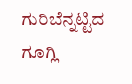ಗುರಿಬೆನ್ನಟ್ಟಿದ ಗೂಗ್ಲಿ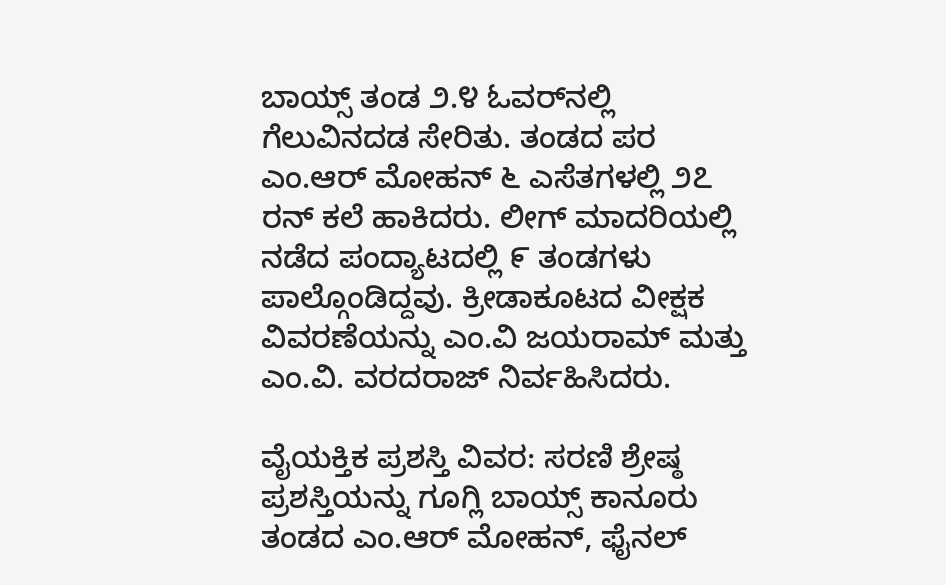ಬಾಯ್ಸ್ ತಂಡ ೨.೪ ಓವರ್‌ನಲ್ಲಿ ಗೆಲುವಿನದಡ ಸೇರಿತು. ತಂಡದ ಪರ ಎಂ.ಆರ್ ಮೋಹನ್ ೬ ಎಸೆತಗಳಲ್ಲಿ ೨೭ ರನ್ ಕಲೆ ಹಾಕಿದರು. ಲೀಗ್ ಮಾದರಿಯಲ್ಲಿ ನಡೆದ ಪಂದ್ಯಾಟದಲ್ಲಿ ೯ ತಂಡಗಳು ಪಾಲ್ಗೊಂಡಿದ್ದವು. ಕ್ರೀಡಾಕೂಟದ ವೀಕ್ಷಕ ವಿವರಣೆಯನ್ನು ಎಂ.ವಿ ಜಯರಾಮ್ ಮತ್ತು ಎಂ.ವಿ. ವರದರಾಜ್ ನಿರ್ವಹಿಸಿದರು.

ವೈಯಕ್ತಿಕ ಪ್ರಶಸ್ತಿ ವಿವರ: ಸರಣಿ ಶ್ರೇಷ್ಠ ಪ್ರಶಸ್ತಿಯನ್ನು ಗೂಗ್ಲಿ ಬಾಯ್ಸ್ ಕಾನೂರು ತಂಡದ ಎಂ.ಆರ್ ಮೋಹನ್, ಫೈನಲ್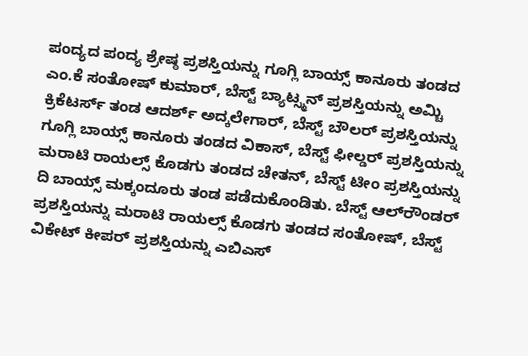ಪಂದ್ಯದ ಪಂದ್ಯ ಶ್ರೇಷ್ಠ ಪ್ರಶಸ್ತಿಯನ್ನು ಗೂಗ್ಲಿ ಬಾಯ್ಸ್ ಕಾನೂರು ತಂಡದ ಎಂ.ಕೆ ಸಂತೋಷ್ ಕುಮಾರ್, ಬೆಸ್ಟ್ ಬ್ಯಾಟ್ಸ್ಮನ್ ಪ್ರಶಸ್ತಿಯನ್ನು ಅಮ್ಚಿ ಕ್ರಿಕೆಟರ್ಸ್ ತಂಡ ಆದರ್ಶ್ ಅದ್ಕಲೇಗಾರ್, ಬೆಸ್ಟ್ ಬೌಲರ್ ಪ್ರಶಸ್ತಿಯನ್ನು ಗೂಗ್ಲಿ ಬಾಯ್ಸ್ ಕಾನೂರು ತಂಡದ ವಿಕಾಸ್, ಬೆಸ್ಟ್ ಫೀಲ್ಡರ್ ಪ್ರಶಸ್ತಿಯನ್ನು ಮರಾಟಿ ರಾಯಲ್ಸ್ ಕೊಡಗು ತಂಡದ ಚೇತನ್, ಬೆಸ್ಟ್ ಟೀಂ ಪ್ರಶಸ್ತಿಯನ್ನು ದಿ ಬಾಯ್ಸ್ ಮಕ್ಕಂದೂರು ತಂಡ ಪಡೆದುಕೊಂಡಿತು. ಬೆಸ್ಟ್ ಆಲ್‌ರೌಂಡರ್ ಪ್ರಶಸ್ತಿಯನ್ನು ಮರಾಟಿ ರಾಯಲ್ಸ್ ಕೊಡಗು ತಂಡದ ಸಂತೋಷ್, ಬೆಸ್ಟ್ ವಿಕೇಟ್ ಕೀಪರ್ ಪ್ರಶಸ್ತಿಯನ್ನು ಎಬಿಎಸ್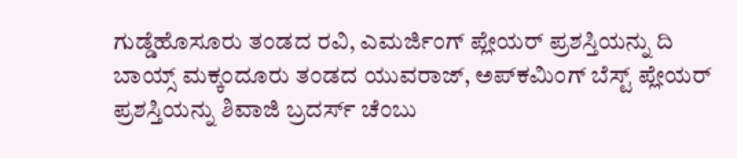ಗುಡ್ಡೆಹೊಸೂರು ತಂಡದ ರವಿ, ಎಮರ್ಜಿಂಗ್ ಪ್ಲೇಯರ್ ಪ್ರಶಸ್ತಿಯನ್ನು ದಿ ಬಾಯ್ಸ್ ಮಕ್ಕಂದೂರು ತಂಡದ ಯುವರಾಜ್, ಅಪ್‌ಕಮಿಂಗ್ ಬೆಸ್ಟ್ ಪ್ಲೇಯರ್ ಪ್ರಶಸ್ತಿಯನ್ನು ಶಿವಾಜಿ ಬ್ರದರ್ಸ್ ಚೆಂಬು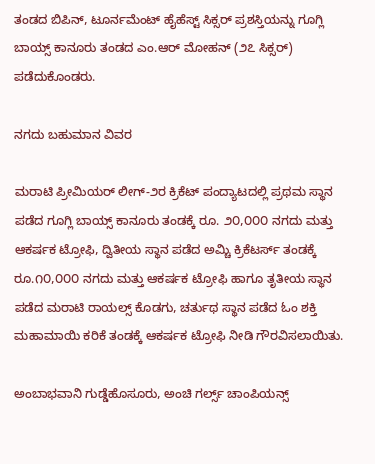ತಂಡದ ಬಿಪಿನ್, ಟೂರ್ನಮೆಂಟ್ ಹೈಹೆಸ್ಟ್ ಸಿಕ್ಸರ್ ಪ್ರಶಸ್ತಿಯನ್ನು ಗೂಗ್ಲಿ ಬಾಯ್ಸ್ ಕಾನೂರು ತಂಡದ ಎಂ.ಆರ್ ಮೋಹನ್ (೨೭ ಸಿಕ್ಸರ್) ಪಡೆದುಕೊಂಡರು.

ನಗದು ಬಹುಮಾನ ವಿವರ

ಮರಾಟಿ ಪ್ರೀಮಿಯರ್ ಲೀಗ್-೨ರ ಕ್ರಿಕೆಟ್ ಪಂದ್ಯಾಟದಲ್ಲಿ ಪ್ರಥಮ ಸ್ಥಾನ ಪಡೆದ ಗೂಗ್ಲಿ ಬಾಯ್ಸ್ ಕಾನೂರು ತಂಡಕ್ಕೆ ರೂ. ೨೦,೦೦೦ ನಗದು ಮತ್ತು ಆಕರ್ಷಕ ಟ್ರೋಫಿ, ದ್ವಿತೀಯ ಸ್ಥಾನ ಪಡೆದ ಅಮ್ಚಿ ಕ್ರಿಕೆಟರ್ಸ್ ತಂಡಕ್ಕೆ ರೂ.೧೦,೦೦೦ ನಗದು ಮತ್ತು ಆಕರ್ಷಕ ಟ್ರೋಫಿ ಹಾಗೂ ತೃತೀಯ ಸ್ಥಾನ ಪಡೆದ ಮರಾಟಿ ರಾಯಲ್ಸ್ ಕೊಡಗು, ಚರ್ತುಥ ಸ್ಥಾನ ಪಡೆದ ಓಂ ಶಕ್ತಿ ಮಹಾಮಾಯಿ ಕರಿಕೆ ತಂಡಕ್ಕೆ ಆಕರ್ಷಕ ಟ್ರೋಫಿ ನೀಡಿ ಗೌರವಿಸಲಾಯಿತು.

ಅಂಬಾಭವಾನಿ ಗುಡ್ಡೆಹೊಸೂರು, ಅಂಚಿ ಗರ್ಲ್ಸ್ ಚಾಂಪಿಯನ್ಸ್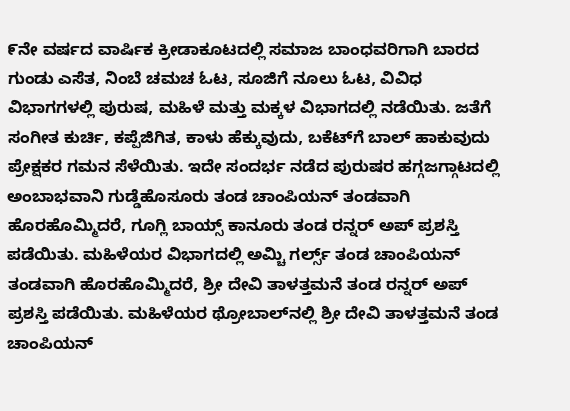೯ನೇ ವರ್ಷದ ವಾರ್ಷಿಕ ಕ್ರೀಡಾಕೂಟದಲ್ಲಿ ಸಮಾಜ ಬಾಂಧವರಿಗಾಗಿ ಬಾರದ ಗುಂಡು ಎಸೆತ, ನಿಂಬೆ ಚಮಚ ಓಟ, ಸೂಜಿಗೆ ನೂಲು ಓಟ, ವಿವಿಧ ವಿಭಾಗಗಳಲ್ಲಿ ಪುರುಷ, ಮಹಿಳೆ ಮತ್ತು ಮಕ್ಕಳ ವಿಭಾಗದಲ್ಲಿ ನಡೆಯಿತು. ಜತೆಗೆ ಸಂಗೀತ ಕುರ್ಚಿ, ಕಪ್ಪೆಜಿಗಿತ, ಕಾಳು ಹೆಕ್ಕುವುದು, ಬಕೆಟ್‌ಗೆ ಬಾಲ್ ಹಾಕುವುದು ಪ್ರೇಕ್ಷಕರ ಗಮನ ಸೆಳೆಯಿತು. ಇದೇ ಸಂದರ್ಭ ನಡೆದ ಪುರುಷರ ಹಗ್ಗಜಗ್ಗಾಟದಲ್ಲಿ ಅಂಬಾಭವಾನಿ ಗುಡ್ಡೆಹೊಸೂರು ತಂಡ ಚಾಂಪಿಯನ್ ತಂಡವಾಗಿ ಹೊರಹೊಮ್ಮಿದರೆ, ಗೂಗ್ಲಿ ಬಾಯ್ಸ್ ಕಾನೂರು ತಂಡ ರನ್ನರ್ ಅಪ್ ಪ್ರಶಸ್ತಿ ಪಡೆಯಿತು. ಮಹಿಳೆಯರ ವಿಭಾಗದಲ್ಲಿ ಅಮ್ಚಿ ಗರ್ಲ್ಸ್ ತಂಡ ಚಾಂಪಿಯನ್ ತಂಡವಾಗಿ ಹೊರಹೊಮ್ಮಿದರೆ, ಶ್ರೀ ದೇವಿ ತಾಳತ್ತಮನೆ ತಂಡ ರನ್ನರ್ ಅಪ್ ಪ್ರಶಸ್ತಿ ಪಡೆಯಿತು. ಮಹಿಳೆಯರ ಥ್ರೋಬಾಲ್‌ನಲ್ಲಿ ಶ್ರೀ ದೇವಿ ತಾಳತ್ತಮನೆ ತಂಡ ಚಾಂಪಿಯನ್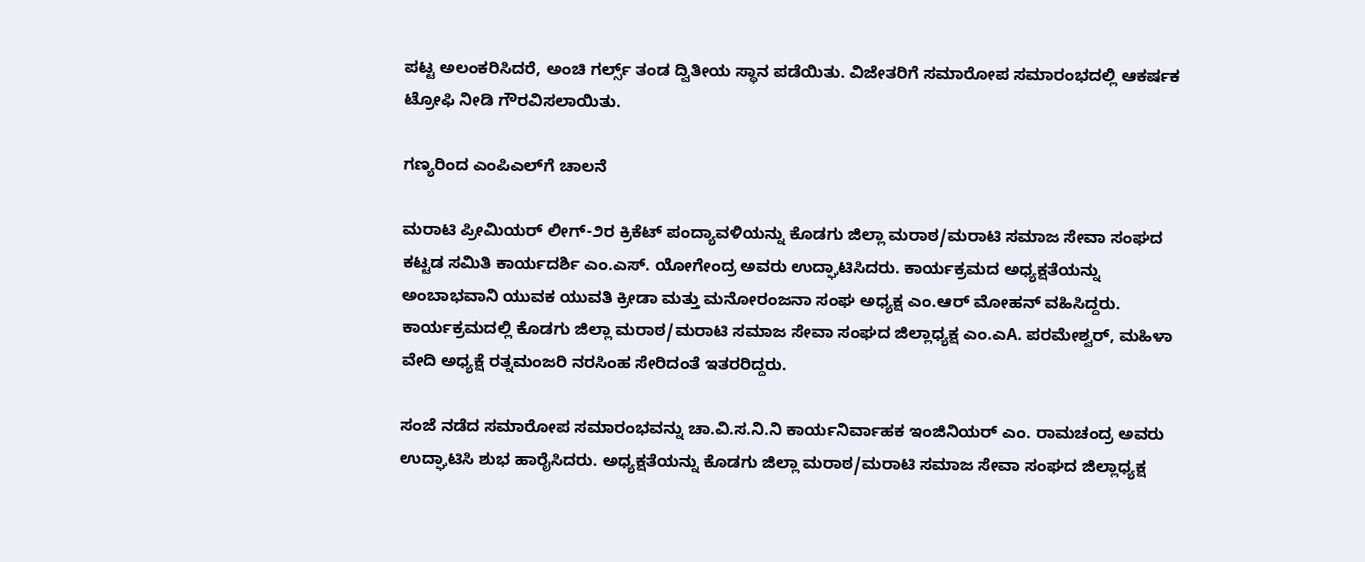ಪಟ್ಟ ಅಲಂಕರಿಸಿದರೆ, ಅಂಚಿ ಗರ್ಲ್ಸ್ ತಂಡ ದ್ವಿತೀಯ ಸ್ಥಾನ ಪಡೆಯಿತು. ವಿಜೇತರಿಗೆ ಸಮಾರೋಪ ಸಮಾರಂಭದಲ್ಲಿ ಆಕರ್ಷಕ ಟ್ರೋಫಿ ನೀಡಿ ಗೌರವಿಸಲಾಯಿತು.

ಗಣ್ಯರಿಂದ ಎಂಪಿಎಲ್‌ಗೆ ಚಾಲನೆ

ಮರಾಟಿ ಪ್ರೀಮಿಯರ್ ಲೀಗ್-೨ರ ಕ್ರಿಕೆಟ್ ಪಂದ್ಯಾವಳಿಯನ್ನು ಕೊಡಗು ಜಿಲ್ಲಾ ಮರಾಠ/ಮರಾಟಿ ಸಮಾಜ ಸೇವಾ ಸಂಘದ ಕಟ್ಟಡ ಸಮಿತಿ ಕಾರ್ಯದರ್ಶಿ ಎಂ.ಎಸ್. ಯೋಗೇಂದ್ರ ಅವರು ಉದ್ಘಾಟಿಸಿದರು. ಕಾರ್ಯಕ್ರಮದ ಅಧ್ಯಕ್ಷತೆಯನ್ನು ಅಂಬಾಭವಾನಿ ಯುವಕ ಯುವತಿ ಕ್ರೀಡಾ ಮತ್ತು ಮನೋರಂಜನಾ ಸಂಘ ಅಧ್ಯಕ್ಷ ಎಂ.ಆರ್ ಮೋಹನ್ ವಹಿಸಿದ್ದರು. ಕಾರ್ಯಕ್ರಮದಲ್ಲಿ ಕೊಡಗು ಜಿಲ್ಲಾ ಮರಾಠ/ಮರಾಟಿ ಸಮಾಜ ಸೇವಾ ಸಂಘದ ಜಿಲ್ಲಾಧ್ಯಕ್ಷ ಎಂ.ಎA. ಪರಮೇಶ್ವರ್, ಮಹಿಳಾ ವೇದಿ ಅಧ್ಯಕ್ಷೆ ರತ್ನಮಂಜರಿ ನರಸಿಂಹ ಸೇರಿದಂತೆ ಇತರರಿದ್ದರು.

ಸಂಜೆ ನಡೆದ ಸಮಾರೋಪ ಸಮಾರಂಭವನ್ನು ಚಾ.ವಿ.ಸ.ನಿ.ನಿ ಕಾರ್ಯನಿರ್ವಾಹಕ ಇಂಜಿನಿಯರ್ ಎಂ. ರಾಮಚಂದ್ರ ಅವರು ಉದ್ಘಾಟಿಸಿ ಶುಭ ಹಾರೈಸಿದರು. ಅಧ್ಯಕ್ಷತೆಯನ್ನು ಕೊಡಗು ಜಿಲ್ಲಾ ಮರಾಠ/ಮರಾಟಿ ಸಮಾಜ ಸೇವಾ ಸಂಘದ ಜಿಲ್ಲಾಧ್ಯಕ್ಷ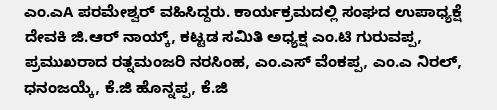ಎಂ.ಎA ಪರಮೇಶ್ವರ್ ವಹಿಸಿದ್ದರು. ಕಾರ್ಯಕ್ರಮದಲ್ಲಿ ಸಂಘದ ಉಪಾಧ್ಯಕ್ಷೆ ದೇವಕಿ ಜಿ.ಆರ್ ನಾಯ್ಕ್, ಕಟ್ಟಡ ಸಮಿತಿ ಅಧ್ಯಕ್ಷ ಎಂ.ಟಿ ಗುರುವಪ್ಪ, ಪ್ರಮುಖರಾದ ರತ್ನಮಂಜರಿ ನರಸಿಂಹ, ಎಂ.ಎಸ್ ವೆಂಕಪ್ಪ, ಎಂ.ಎ ನಿರಲ್, ಧನಂಜಯ್ಕೆ, ಕೆ.ಜಿ ಹೊನ್ನಪ್ಪ, ಕೆ.ಜಿ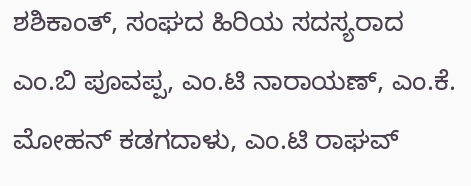ಶಶಿಕಾಂತ್, ಸಂಘದ ಹಿರಿಯ ಸದಸ್ಯರಾದ ಎಂ.ಬಿ ಪೂವಪ್ಪ, ಎಂ.ಟಿ ನಾರಾಯಣ್, ಎಂ.ಕೆ. ಮೋಹನ್ ಕಡಗದಾಳು, ಎಂ.ಟಿ ರಾಘವ್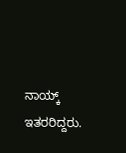ನಾಯ್ಕ್ ಇತರರಿದ್ದರು.